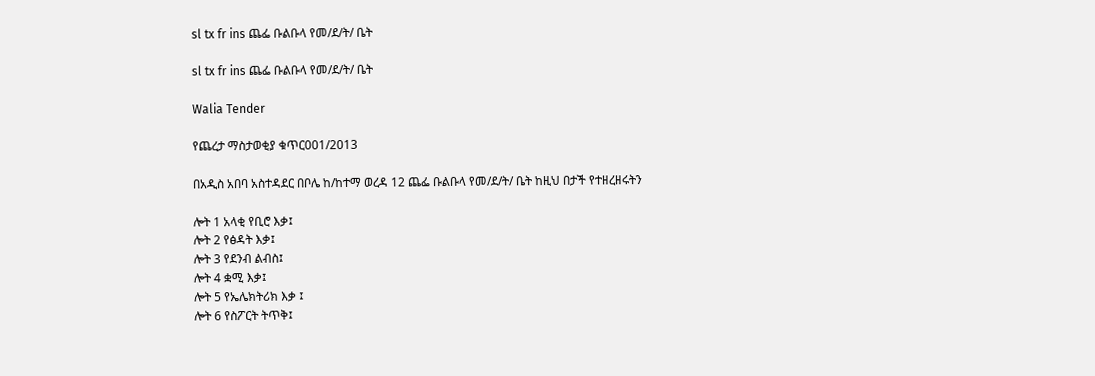sl tx fr ins ጨፌ ቡልቡላ የመ/ደ/ት/ ቤት

sl tx fr ins ጨፌ ቡልቡላ የመ/ደ/ት/ ቤት

Walia Tender

የጨረታ ማስታወቂያ ቁጥር001/2013

በአዲስ አበባ አስተዳደር በቦሌ ከ/ከተማ ወረዳ 12 ጨፌ ቡልቡላ የመ/ደ/ት/ ቤት ከዚህ በታች የተዘረዘሩትን

ሎት 1 አላቂ የቢሮ እቃ፤
ሎት 2 የፅዳት እቃ፤
ሎት 3 የደንብ ልብስ፤
ሎት 4 ቋሚ እቃ፤
ሎት 5 የኤሌክትሪክ እቃ ፤
ሎት 6 የስፖርት ትጥቅ፤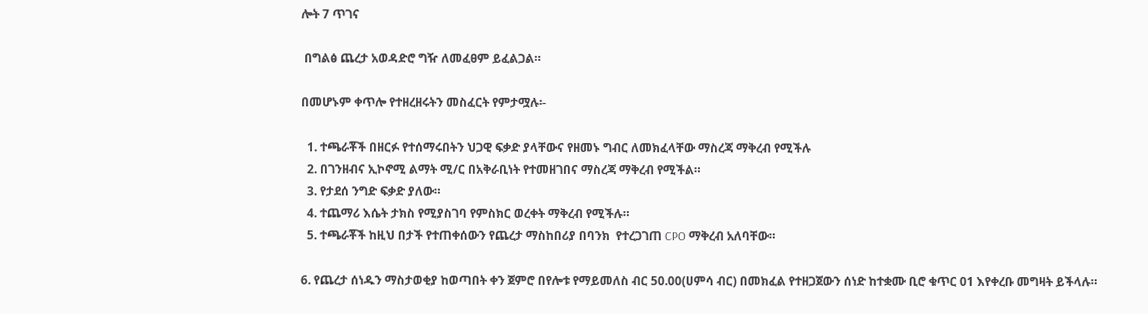ሎት 7 ጥገና

 በግልፅ ጨረታ አወዳድሮ ግዥ ለመፈፀም ይፈልጋል።

በመሆኑም ቀጥሎ የተዘረዘሩትን መስፈርት የምታሟሉ፡-

  1. ተጫራቾች በዘርፉ የተሰማሩበትን ህጋዊ ፍቃድ ያላቸውና የዘመኑ ግብር ለመክፈላቸው ማስረጃ ማቅረብ የሚችሉ
  2. በገንዘብና ኢኮኖሚ ልማት ሚ/ር በአቅራቢነት የተመዘገበና ማስረጃ ማቅረብ የሚችል።
  3. የታደሰ ንግድ ፍቃድ ያለው።
  4. ተጨማሪ እሴት ታክስ የሚያስገባ የምስክር ወረቀት ማቅረብ የሚችሉ።
  5. ተጫራቾች ከዚህ በታች የተጠቀሰውን የጨረታ ማስከበሪያ በባንክ  የተረጋገጠ CPO ማቅረብ አለባቸው።

6. የጨረታ ሰነዱን ማስታወቂያ ከወጣበት ቀን ጀምሮ በየሎቱ የማይመለስ ብር 50.00(ሀምሳ ብር) በመክፈል የተዘጋጀውን ሰነድ ከተቋሙ ቢሮ ቁጥር 01 እየቀረቡ መግዛት ይችላሉ።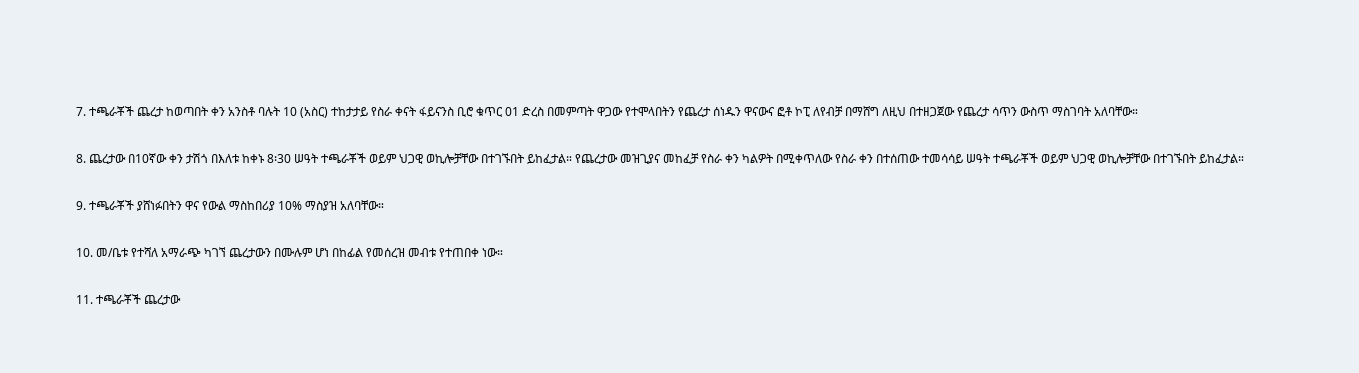7. ተጫራቾች ጨረታ ከወጣበት ቀን አንስቶ ባሉት 10 (አስር) ተከታታይ የስራ ቀናት ፋይናንስ ቢሮ ቁጥር 01 ድረስ በመምጣት ዋጋው የተሞላበትን የጨረታ ሰነዱን ዋናውና ፎቶ ኮፒ ለየብቻ በማሸግ ለዚህ በተዘጋጀው የጨረታ ሳጥን ውስጥ ማስገባት አለባቸው።

8. ጨረታው በ10ኛው ቀን ታሽጎ በእለቱ ከቀኑ 8፡30 ሠዓት ተጫራቾች ወይም ህጋዊ ወኪሎቻቸው በተገኙበት ይከፈታል። የጨረታው መዝጊያና መከፈቻ የስራ ቀን ካልዎት በሚቀጥለው የስራ ቀን በተሰጠው ተመሳሳይ ሠዓት ተጫራቾች ወይም ህጋዊ ወኪሎቻቸው በተገኙበት ይከፈታል።

9. ተጫራቾች ያሸነፉበትን ዋና የውል ማስከበሪያ 10% ማስያዝ አለባቸው።

10. መ/ቤቱ የተሻለ አማራጭ ካገኘ ጨረታውን በሙሉም ሆነ በከፊል የመሰረዝ መብቱ የተጠበቀ ነው።

11. ተጫራቾች ጨረታው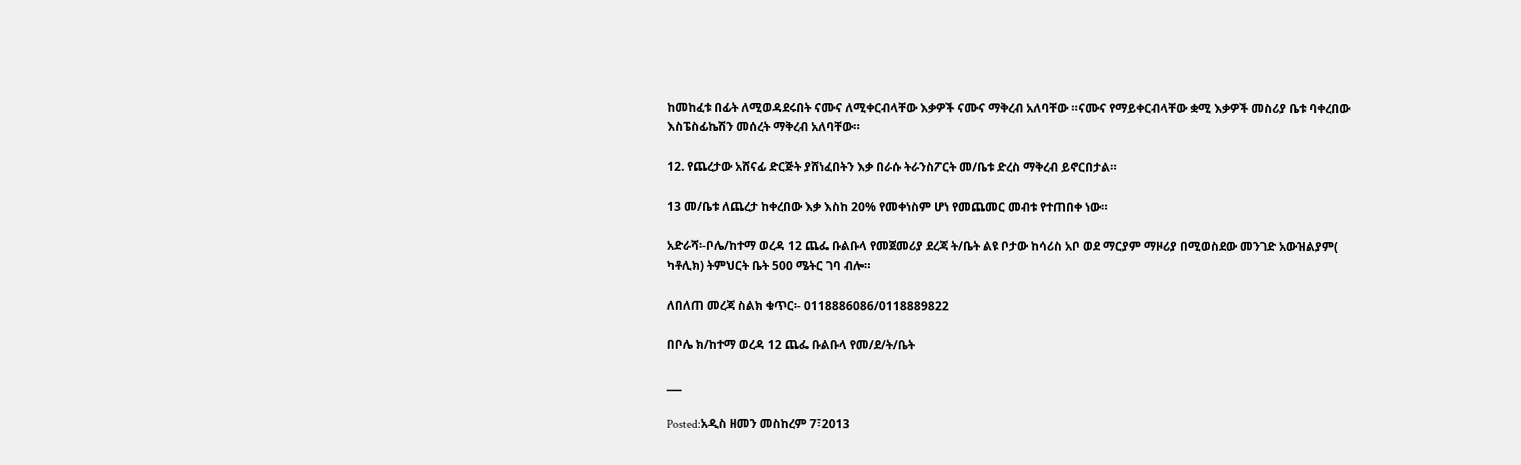ከመከፈቱ በፊት ለሚወዳደሩበት ናሙና ለሚቀርብላቸው እቃዎች ናሙና ማቅረብ አለባቸው ።ናሙና የማይቀርብላቸው ቋሚ እቃዎች መስሪያ ቤቱ ባቀረበው እስፔስፊኬሽን መሰረት ማቅረብ አለባቸው።

12. የጨረታው አሸናፊ ድርጅት ያሸነፈበትን እቃ በራሱ ትራንስፖርት መ/ቤቱ ድረስ ማቅረብ ይኖርበታል።

13 መ/ቤቱ ለጨረታ ከቀረበው እቃ እስከ 20% የመቀነስም ሆነ የመጨመር መብቱ የተጠበቀ ነው።

አድራሻ፡-ቦሌ/ከተማ ወረዳ 12 ጨፌ ቡልቡላ የመጀመሪያ ደረጃ ት/ቤት ልዩ ቦታው ከሳሪስ አቦ ወደ ማርያም ማዞሪያ በሚወስደው መንገድ አውዝልያም( ካቶሊክ) ትምህርት ቤት 500 ሜትር ገባ ብሎ።

ለበለጠ መረጃ ስልክ ቁጥር፡- 0118886086/0118889822

በቦሌ ክ/ከተማ ወረዳ 12 ጨፌ ቡልቡላ የመ/ደ/ት/ቤት

___

Posted:አዲስ ዘመን መስከረም 7፣2013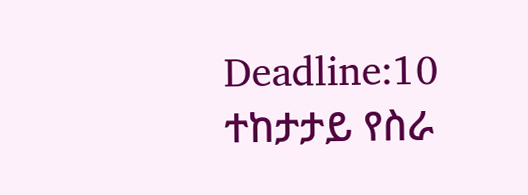Deadline:10 ተከታታይ የስራ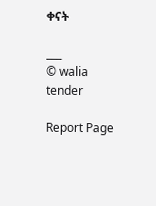ቀናት

___
© walia tender

Report Page